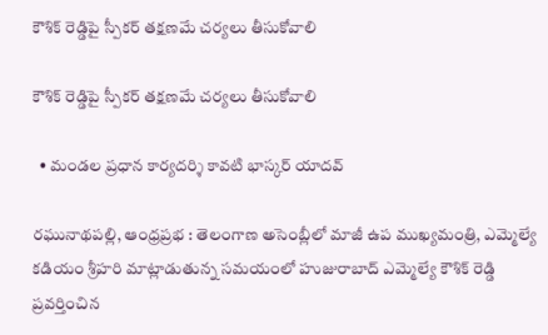కౌశిక్ రెడ్డిపై స్పీకర్ తక్షణమే చర్యలు తీసుకోవాలి

కౌశిక్ రెడ్డిపై స్పీకర్ తక్షణమే చర్యలు తీసుకోవాలి

  • మండల ప్రధాన కార్యదర్శి కావటి భాస్కర్ యాదవ్

రఘునాథపల్లి, ఆంధ్రప్రభ : తెలంగాణ అసెంబ్లీలో మాజీ ఉప ముఖ్యమంత్రి, ఎమ్మెల్యే కడియం శ్రీహరి మాట్లాడుతున్న సమయంలో హుజురాబాద్ ఎమ్మెల్యే కౌశిక్ రెడ్డి ప్రవర్తించిన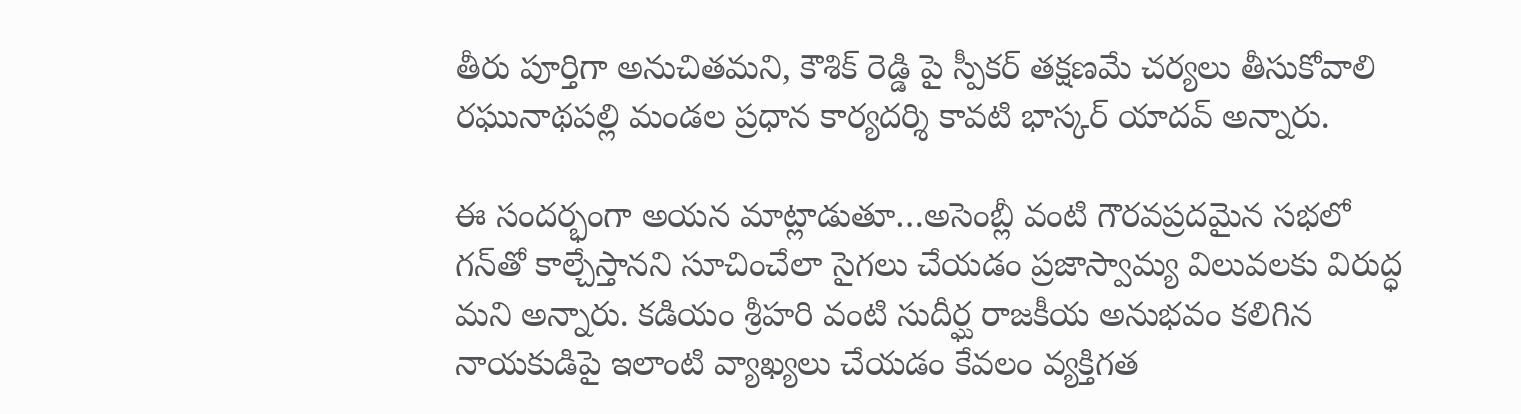తీరు పూర్తిగా అనుచితమని, కౌశిక్ రెడ్డి పై స్పీకర్ తక్షణమే చర్యలు తీసుకోవాలి రఘునాథపల్లి మండల ప్రధాన కార్యదర్శి కావటి భాస్కర్ యాదవ్ అన్నారు.

ఈ సందర్భంగా అయన మాట్లాడుతూ…అసెంబ్లీ వంటి గౌరవప్రదమైన సభలో గన్‌తో కాల్చేస్తానని సూచించేలా సైగలు చేయడం ప్రజాస్వామ్య విలువలకు విరుద్ధ మని అన్నారు. కడియం శ్రీహరి వంటి సుదీర్ఘ రాజకీయ అనుభవం కలిగిన నాయకుడిపై ఇలాంటి వ్యాఖ్యలు చేయడం కేవలం వ్యక్తిగత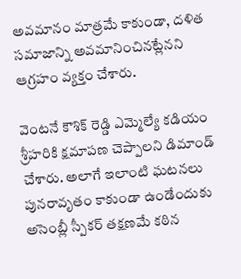అవమానం మాత్రమే కాకుండా, దళిత సమాజాన్ని అవమానించినట్లేనని ఆగ్రహం వ్యక్తం చేశారు.

వెంటనే కౌశిక్ రెడ్డి ఎమ్మెల్యే కడియం శ్రీహరికి క్షమాపణ చెప్పాలని డిమాండ్ చేశారు. అలాగే ఇలాంటి ఘటనలు పునరావృతం కాకుండా ఉండేందుకు అసెంబ్లీ స్పీకర్ తక్షణమే కఠిన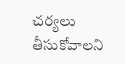చర్యలు తీసుకోవాలని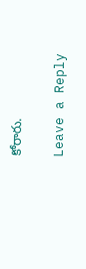కోరారు.

Leave a Reply